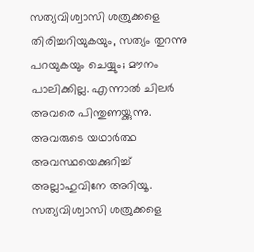സത്യവിശ്വാസി ശത്രുക്കളെ തിരിച്ചറിയുകയും, സത്യം തുറന്നു പറയുകയും ചെയ്യും; മൗനം പാലിക്കില്ല. എന്നാൽ ചിലർ അവരെ പിന്തുണയ്ക്കുന്നു. അവരുടെ യഥാർത്ഥ അവസ്ഥയെക്കുറിച്ച് അല്ലാഹുവിനേ അറിയൂ.
സത്യവിശ്വാസി ശത്രുക്കളെ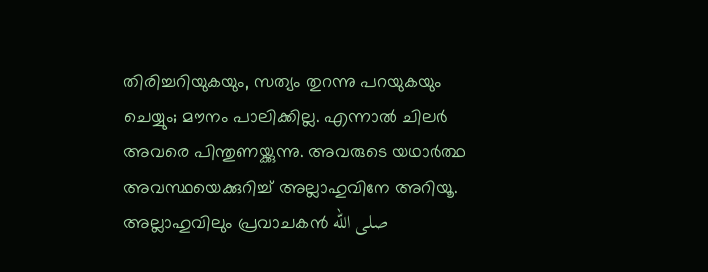തിരിച്ചറിയുകയും, സത്യം തുറന്നു പറയുകയും ചെയ്യും; മൗനം പാലിക്കില്ല. എന്നാൽ ചിലർ അവരെ പിന്തുണയ്ക്കുന്നു. അവരുടെ യഥാർത്ഥ അവസ്ഥയെക്കുറിച്ച് അല്ലാഹുവിനേ അറിയൂ.
അല്ലാഹുവിലും പ്രവാചകൻ صلى الله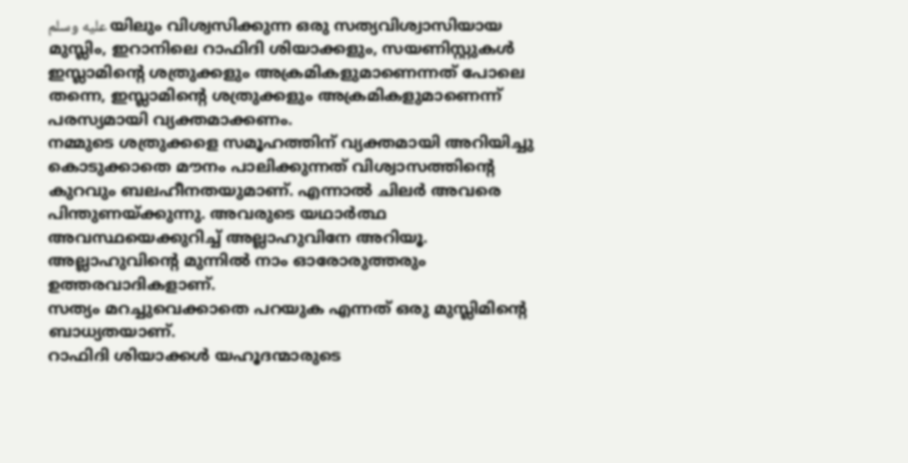عليه وسلم യിലും വിശ്വസിക്കുന്ന ഒരു സത്യവിശ്വാസിയായ മുസ്ലിം, ഇറാനിലെ റാഫിദി ശിയാക്കളും, സയണിസ്റ്റുകൾ ഇസ്ലാമിന്റെ ശത്രുക്കളും അക്രമികളുമാണെന്നത് പോലെ തന്നെ, ഇസ്ലാമിന്റെ ശത്രുക്കളും അക്രമികളുമാണെന്ന് പരസ്യമായി വ്യക്തമാക്കണം.
നമ്മുടെ ശത്രുക്കളെ സമൂഹത്തിന് വ്യക്തമായി അറിയിച്ചു കൊടുക്കാതെ മൗനം പാലിക്കുന്നത് വിശ്വാസത്തിന്റെ കുറവും ബലഹീനതയുമാണ്. എന്നാൽ ചിലർ അവരെ പിന്തുണയ്ക്കുന്നു. അവരുടെ യഥാർത്ഥ അവസ്ഥയെക്കുറിച്ച് അല്ലാഹുവിനേ അറിയൂ.
അല്ലാഹുവിന്റെ മുന്നിൽ നാം ഓരോരുത്തരും ഉത്തരവാദികളാണ്.
സത്യം മറച്ചുവെക്കാതെ പറയുക എന്നത് ഒരു മുസ്ലിമിന്റെ ബാധ്യതയാണ്.
റാഫിദി ശിയാക്കൾ യഹൂദന്മാരുടെ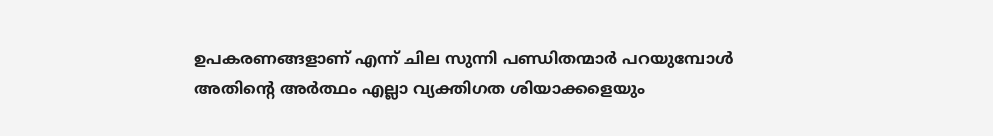ഉപകരണങ്ങളാണ് എന്ന് ചില സുന്നി പണ്ഡിതന്മാർ പറയുമ്പോൾ അതിന്റെ അർത്ഥം എല്ലാ വ്യക്തിഗത ശിയാക്കളെയും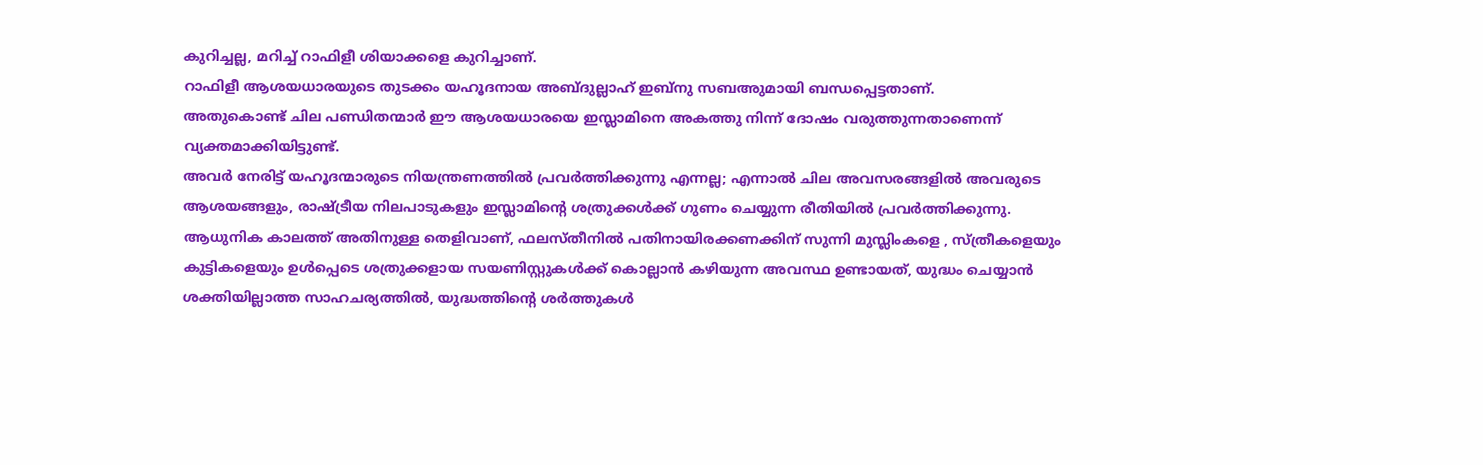കുറിച്ചല്ല, മറിച്ച് റാഫിളീ ശിയാക്കളെ കുറിച്ചാണ്.
റാഫിളീ ആശയധാരയുടെ തുടക്കം യഹൂദനായ അബ്ദുല്ലാഹ് ഇബ്നു സബഅുമായി ബന്ധപ്പെട്ടതാണ്.
അതുകൊണ്ട് ചില പണ്ഡിതന്മാർ ഈ ആശയധാരയെ ഇസ്ലാമിനെ അകത്തു നിന്ന് ദോഷം വരുത്തുന്നതാണെന്ന് വ്യക്തമാക്കിയിട്ടുണ്ട്.
അവർ നേരിട്ട് യഹൂദന്മാരുടെ നിയന്ത്രണത്തിൽ പ്രവർത്തിക്കുന്നു എന്നല്ല; എന്നാൽ ചില അവസരങ്ങളിൽ അവരുടെ ആശയങ്ങളും, രാഷ്ട്രീയ നിലപാടുകളും ഇസ്ലാമിന്റെ ശത്രുക്കൾക്ക് ഗുണം ചെയ്യുന്ന രീതിയിൽ പ്രവർത്തിക്കുന്നു.
ആധുനിക കാലത്ത് അതിനുള്ള തെളിവാണ്, ഫലസ്തീനിൽ പതിനായിരക്കണക്കിന് സുന്നി മുസ്ലിംകളെ , സ്ത്രീകളെയും കുട്ടികളെയും ഉൾപ്പെടെ ശത്രുക്കളായ സയണിസ്റ്റുകൾക്ക് കൊല്ലാൻ കഴിയുന്ന അവസ്ഥ ഉണ്ടായത്, യുദ്ധം ചെയ്യാൻ ശക്തിയില്ലാത്ത സാഹചര്യത്തിൽ, യുദ്ധത്തിൻ്റെ ശർത്തുകൾ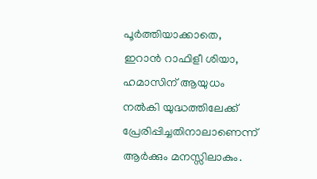പൂർത്തിയാക്കാതെ, ഇറാൻ റാഫിളീ ശിയാ, ഹമാസിന് ആയുധം നൽകി യുദ്ധത്തിലേക്ക് പ്രേരിപ്പിച്ചതിനാലാണെന്ന് ആർക്കും മനസ്സിലാകും.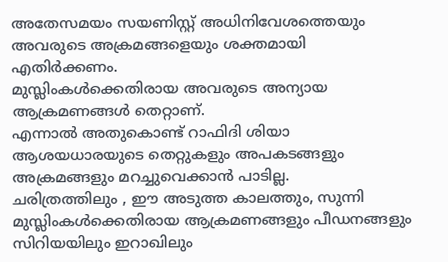അതേസമയം സയണിസ്റ്റ് അധിനിവേശത്തെയും അവരുടെ അക്രമങ്ങളെയും ശക്തമായി എതിർക്കണം.
മുസ്ലിംകൾക്കെതിരായ അവരുടെ അന്യായ ആക്രമണങ്ങൾ തെറ്റാണ്.
എന്നാൽ അതുകൊണ്ട് റാഫിദി ശിയാ ആശയധാരയുടെ തെറ്റുകളും അപകടങ്ങളും അക്രമങ്ങളും മറച്ചുവെക്കാൻ പാടില്ല.
ചരിത്രത്തിലും , ഈ അടുത്ത കാലത്തും, സുന്നി മുസ്ലിംകൾക്കെതിരായ ആക്രമണങ്ങളും പീഡനങ്ങളും സിറിയയിലും ഇറാഖിലും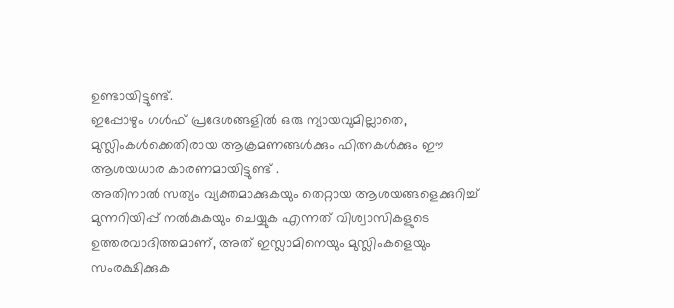ഉണ്ടായിട്ടുണ്ട്.
ഇപ്പോഴും ഗൾഫ് പ്രദേശങ്ങളിൽ ഒരു ന്യായവുമില്ലാതെ, മുസ്ലിംകൾക്കെതിരായ ആക്രമണങ്ങൾക്കും ഫിത്നകൾക്കും ഈ ആശയധാര കാരണമായിട്ടുണ്ട് .
അതിനാൽ സത്യം വ്യക്തമാക്കുകയും തെറ്റായ ആശയങ്ങളെക്കുറിച്ച് മുന്നറിയിപ്പ് നൽകുകയും ചെയ്യുക എന്നത് വിശ്വാസികളുടെ ഉത്തരവാദിത്തമാണ്, അത് ഇസ്ലാമിനെയും മുസ്ലിംകളെയും സംരക്ഷിക്കുക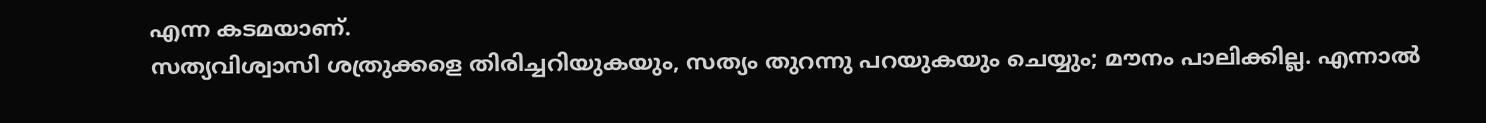എന്ന കടമയാണ്.
സത്യവിശ്വാസി ശത്രുക്കളെ തിരിച്ചറിയുകയും, സത്യം തുറന്നു പറയുകയും ചെയ്യും; മൗനം പാലിക്കില്ല. എന്നാൽ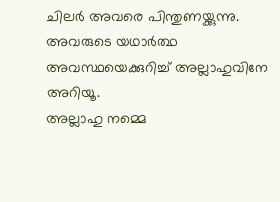ചിലർ അവരെ പിന്തുണയ്ക്കുന്നു. അവരുടെ യഥാർത്ഥ അവസ്ഥയെക്കുറിച്ച് അല്ലാഹുവിനേ അറിയൂ.
അല്ലാഹു നമ്മെ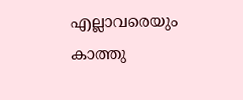എല്ലാവരെയും കാത്തു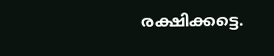രക്ഷിക്കട്ടെ.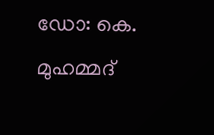ഡോ: കെ. മുഹമ്മദ്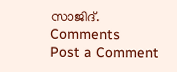സാജിദ്.
Comments
Post a Comment